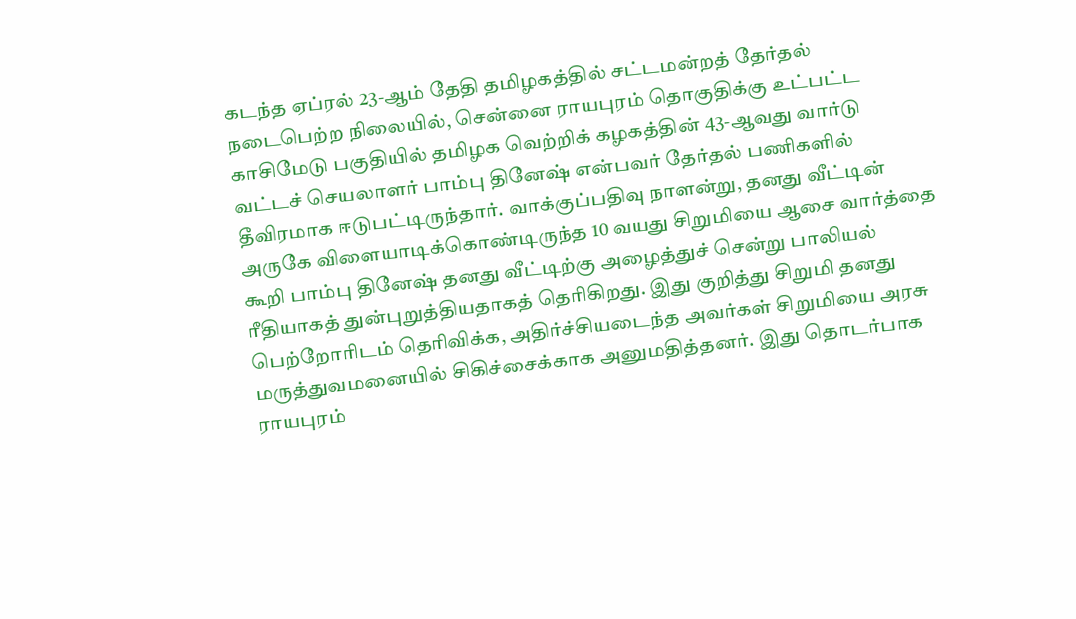கடந்த ஏப்ரல் 23-ஆம் தேதி தமிழகத்தில் சட்டமன்றத் தேர்தல் நடைபெற்ற நிலையில், சென்னை ராயபுரம் தொகுதிக்கு உட்பட்ட காசிமேடு பகுதியில் தமிழக வெற்றிக் கழகத்தின் 43-ஆவது வார்டு வட்டச் செயலாளர் பாம்பு தினேஷ் என்பவர் தேர்தல் பணிகளில் தீவிரமாக ஈடுபட்டிருந்தார். வாக்குப்பதிவு நாளன்று, தனது வீட்டின் அருகே விளையாடிக்கொண்டிருந்த 10 வயது சிறுமியை ஆசை வார்த்தை கூறி பாம்பு தினேஷ் தனது வீட்டிற்கு அழைத்துச் சென்று பாலியல் ரீதியாகத் துன்புறுத்தியதாகத் தெரிகிறது. இது குறித்து சிறுமி தனது பெற்றோரிடம் தெரிவிக்க, அதிர்ச்சியடைந்த அவர்கள் சிறுமியை அரசு மருத்துவமனையில் சிகிச்சைக்காக அனுமதித்தனர். இது தொடர்பாக ராயபுரம்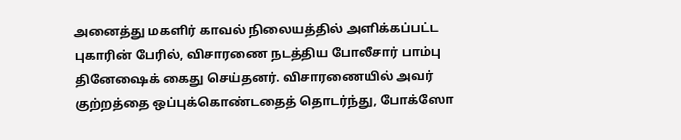அனைத்து மகளிர் காவல் நிலையத்தில் அளிக்கப்பட்ட புகாரின் பேரில், விசாரணை நடத்திய போலீசார் பாம்பு தினேஷைக் கைது செய்தனர். விசாரணையில் அவர் குற்றத்தை ஒப்புக்கொண்டதைத் தொடர்ந்து, போக்ஸோ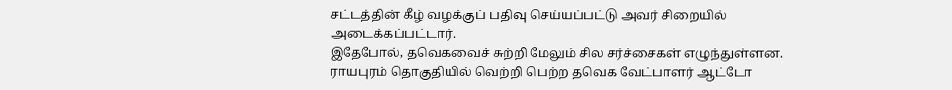சட்டத்தின் கீழ் வழக்குப் பதிவு செய்யப்பட்டு அவர் சிறையில் அடைக்கப்பட்டார்.
இதேபோல், தவெகவைச் சுற்றி மேலும் சில சர்ச்சைகள் எழுந்துள்ளன. ராயபுரம் தொகுதியில் வெற்றி பெற்ற தவெக வேட்பாளர் ஆட்டோ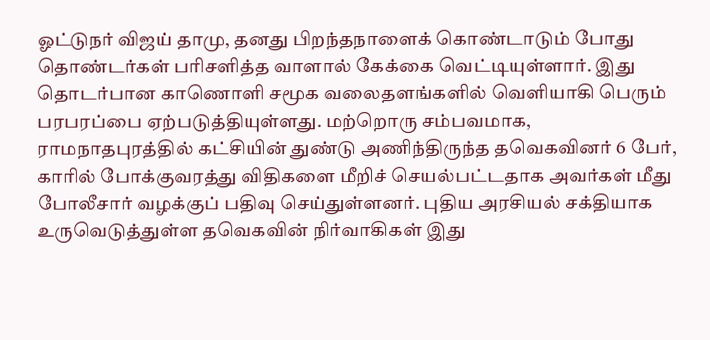ஓட்டுநர் விஜய் தாமு, தனது பிறந்தநாளைக் கொண்டாடும் போது தொண்டர்கள் பரிசளித்த வாளால் கேக்கை வெட்டியுள்ளார். இது தொடர்பான காணொளி சமூக வலைதளங்களில் வெளியாகி பெரும் பரபரப்பை ஏற்படுத்தியுள்ளது. மற்றொரு சம்பவமாக, ராமநாதபுரத்தில் கட்சியின் துண்டு அணிந்திருந்த தவெகவினர் 6 பேர், காரில் போக்குவரத்து விதிகளை மீறிச் செயல்பட்டதாக அவர்கள் மீது போலீசார் வழக்குப் பதிவு செய்துள்ளனர். புதிய அரசியல் சக்தியாக உருவெடுத்துள்ள தவெகவின் நிர்வாகிகள் இது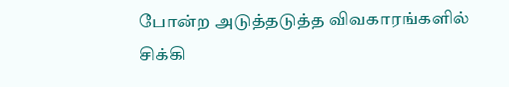போன்ற அடுத்தடுத்த விவகாரங்களில் சிக்கி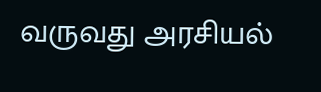வருவது அரசியல்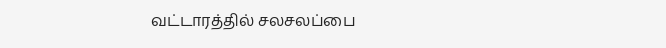வட்டாரத்தில் சலசலப்பை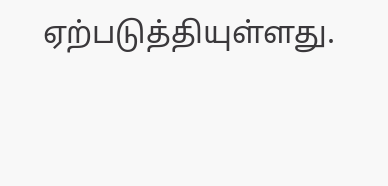ஏற்படுத்தியுள்ளது.